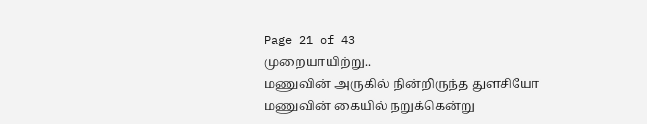Page 21 of 43
முறையாயிற்று..
மணுவின் அருகில் நின்றிருந்த துளசியோ மணுவின் கையில் நறுக்கென்று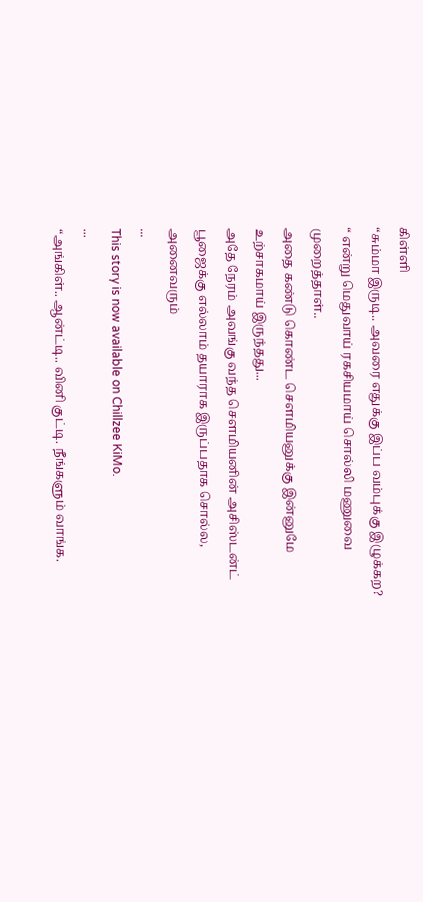கிள்ளி
“சும்மா இருடி.. அவரை எதுக்கு இப்ப வம்புக்கு இழுக்கற? “ என்று மெதுவாய் ரகசியமாய் சொல்லி மணுவை முறைத்தாள்..
அதை கண்டு கொண்ட சௌமியனுக்கு இன்னுமே உற்சாகமாய் இருந்தது...
அதே நேரம் அவங்கு வந்த சௌமியனின் அசிஸ்டன்ட் பூஜைக்கு எல்லாம் தயாராக இருப்பதாக சொல்ல, அனைவரும்
...
This story is now available on Chillzee KiMo.
...
“அங்கிள்.. ஆன்ட்டி.. வினி குட்டி. நீங்களும் வாங்க.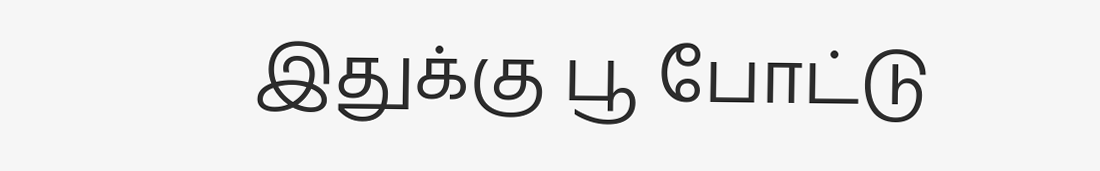இதுக்கு பூ போட்டு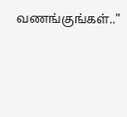வணங்குங்கள்..”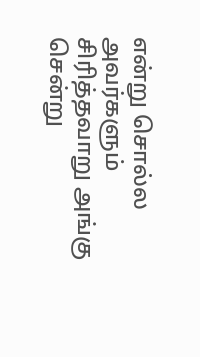என்று சொல்ல அவர்களும் சிரித்தவாறு அங்கு சென்று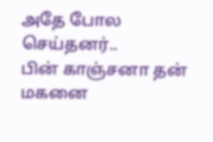அதே போல செய்தனர்..
பின் காஞ்சனா தன் மகனை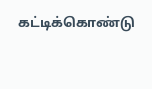கட்டிக்கொண்டு